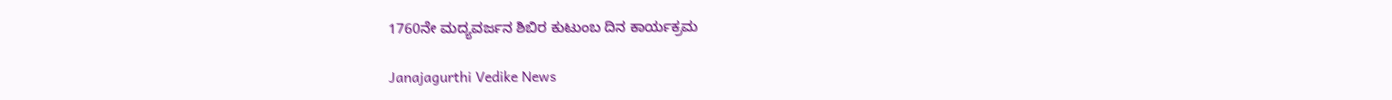1760ನೇ ಮದ್ಯವರ್ಜನ ಶಿಬಿರ ಕುಟುಂಬ ದಿನ ಕಾರ್ಯಕ್ರಮ

Janajagurthi Vedike News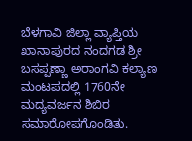ಬೆಳಗಾವಿ ಜಿಲ್ಲಾ ವ್ಯಾಪ್ತಿಯ ಖಾನಾಪುರದ ನಂದಗಡ ಶ್ರೀ ಬಸಪ್ಪಣ್ಣಾ ಅರಾಂಗವಿ ಕಲ್ಯಾಣ ಮಂಟಪದಲ್ಲಿ 1760ನೇ ಮದ್ಯವರ್ಜನ ಶಿಬಿರ ಸಮಾರೋಪಗೊಂಡಿತು.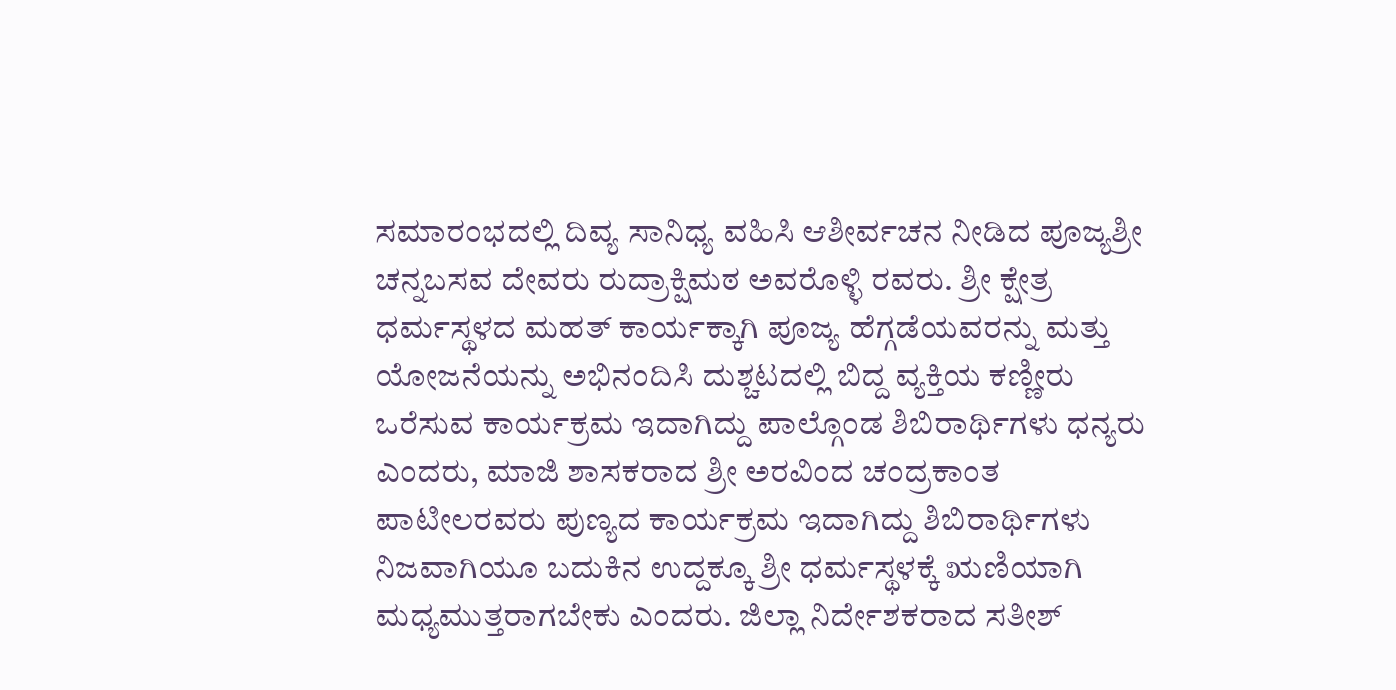ಸಮಾರಂಭದಲ್ಲಿ ದಿವ್ಯ ಸಾನಿಧ್ಯ ವಹಿಸಿ ಆಶೀರ್ವಚನ ನೀಡಿದ ಪೂಜ್ಯಶ್ರೀ ಚನ್ನಬಸವ ದೇವರು ರುದ್ರಾಕ್ಷಿಮಠ ಅವರೊಳ್ಳಿ ರವರು. ಶ್ರೀ ಕ್ಷೇತ್ರ ಧರ್ಮಸ್ಥಳದ ಮಹತ್ ಕಾರ್ಯಕ್ಕಾಗಿ ಪೂಜ್ಯ ಹೆಗ್ಗಡೆಯವರನ್ನು ಮತ್ತು ಯೋಜನೆಯನ್ನು ಅಭಿನಂದಿಸಿ ದುಶ್ಚಟದಲ್ಲಿ ಬಿದ್ದ ವ್ಯಕ್ತಿಯ ಕಣ್ಣೀರು ಒರೆಸುವ ಕಾರ್ಯಕ್ರಮ ಇದಾಗಿದ್ದು ಪಾಲ್ಗೊಂಡ ಶಿಬಿರಾರ್ಥಿಗಳು ಧನ್ಯರು ಎಂದರು, ಮಾಜಿ ಶಾಸಕರಾದ ಶ್ರೀ ಅರವಿಂದ ಚಂದ್ರಕಾಂತ ಪಾಟೀಲರವರು ಪುಣ್ಯದ ಕಾರ್ಯಕ್ರಮ ಇದಾಗಿದ್ದು ಶಿಬಿರಾರ್ಥಿಗಳು ನಿಜವಾಗಿಯೂ ಬದುಕಿನ ಉದ್ದಕ್ಕೂ ಶ್ರೀ ಧರ್ಮಸ್ಥಳಕ್ಕೆ ಋಣಿಯಾಗಿ ಮಧ್ಯಮುತ್ತರಾಗಬೇಕು ಎಂದರು. ಜಿಲ್ಲಾ ನಿರ್ದೇಶಕರಾದ ಸತೀಶ್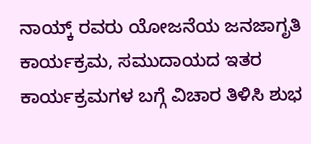ನಾಯ್ಕ್ ರವರು ಯೋಜನೆಯ ಜನಜಾಗೃತಿ ಕಾರ್ಯಕ್ರಮ, ಸಮುದಾಯದ ಇತರ ಕಾರ್ಯಕ್ರಮಗಳ ಬಗ್ಗೆ ವಿಚಾರ ತಿಳಿಸಿ ಶುಭ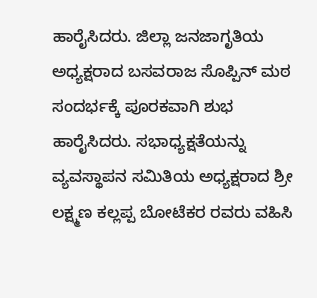ಹಾರೈಸಿದರು. ಜಿಲ್ಲಾ ಜನಜಾಗೃತಿಯ ಅಧ್ಯಕ್ಷರಾದ ಬಸವರಾಜ ಸೊಪ್ಪಿನ್ ಮಠ ಸಂದರ್ಭಕ್ಕೆ ಪೂರಕವಾಗಿ ಶುಭ ಹಾರೈಸಿದರು. ಸಭಾಧ್ಯಕ್ಷತೆಯನ್ನು ವ್ಯವಸ್ಥಾಪನ ಸಮಿತಿಯ ಅಧ್ಯಕ್ಷರಾದ ಶ್ರೀ ಲಕ್ಷ್ಮಣ ಕಲ್ಲಪ್ಪ ಬೋಟೆಕರ ರವರು ವಹಿಸಿ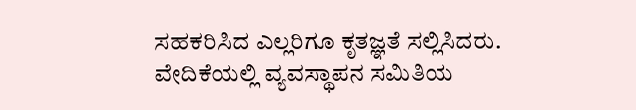ಸಹಕರಿಸಿದ ಎಲ್ಲರಿಗೂ ಕೃತಜ್ಞತೆ ಸಲ್ಲಿಸಿದರು. ವೇದಿಕೆಯಲ್ಲಿ ವ್ಯವಸ್ಥಾಪನ ಸಮಿತಿಯ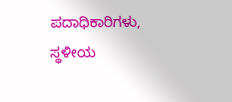ಪದಾಧಿಕಾರಿಗಳು, ಸ್ಥಳೀಯ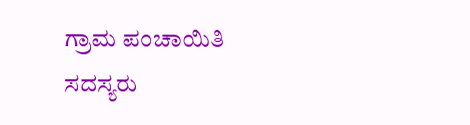ಗ್ರಾಮ ಪಂಚಾಯಿತಿ ಸದಸ್ಯರು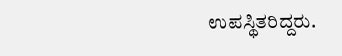ಉಪಸ್ಥಿತರಿದ್ದರು.